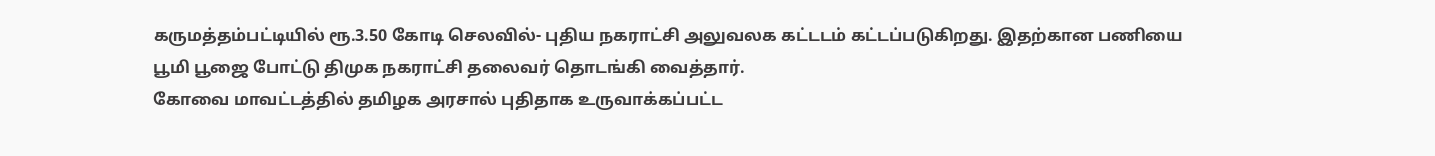கருமத்தம்பட்டியில் ரூ.3.50 கோடி செலவில்- புதிய நகராட்சி அலுவலக கட்டடம் கட்டப்படுகிறது. இதற்கான பணியை பூமி பூஜை போட்டு திமுக நகராட்சி தலைவர் தொடங்கி வைத்தார்.
கோவை மாவட்டத்தில் தமிழக அரசால் புதிதாக உருவாக்கப்பட்ட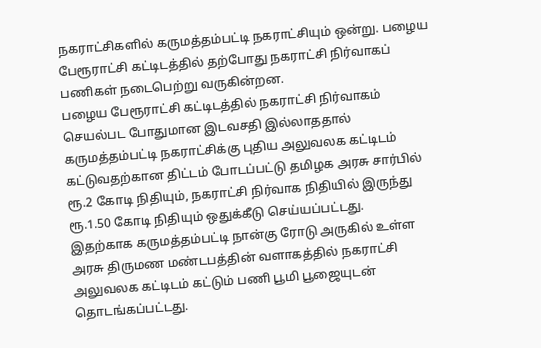நகராட்சிகளில் கருமத்தம்பட்டி நகராட்சியும் ஒன்று. பழைய பேரூராட்சி கட்டிடத்தில் தற்போது நகராட்சி நிர்வாகப் பணிகள் நடைபெற்று வருகின்றன.
பழைய பேரூராட்சி கட்டிடத்தில் நகராட்சி நிர்வாகம் செயல்பட போதுமான இடவசதி இல்லாததால் கருமத்தம்பட்டி நகராட்சிக்கு புதிய அலுவலக கட்டிடம் கட்டுவதற்கான திட்டம் போடப்பட்டு தமிழக அரசு சார்பில் ரூ.2 கோடி நிதியும், நகராட்சி நிர்வாக நிதியில் இருந்து ரூ.1.50 கோடி நிதியும் ஒதுக்கீடு செய்யப்பட்டது.
இதற்காக கருமத்தம்பட்டி நான்கு ரோடு அருகில் உள்ள அரசு திருமண மண்டபத்தின் வளாகத்தில் நகராட்சி அலுவலக கட்டிடம் கட்டும் பணி பூமி பூஜையுடன் தொடங்கப்பட்டது.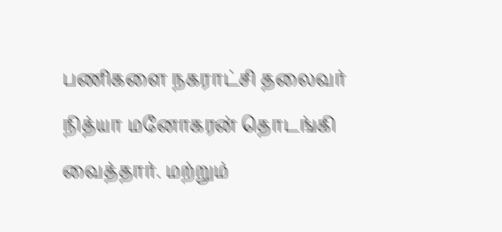பணிகளை நகராட்சி தலைவர் நித்யா மனோகரன் தொடங்கி வைத்தார். மற்றும்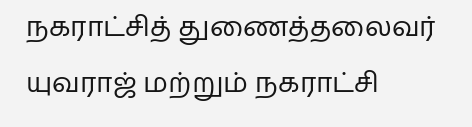நகராட்சித் துணைத்தலைவர் யுவராஜ் மற்றும் நகராட்சி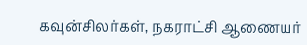கவுன்சிலர்கள், நகராட்சி ஆணையர்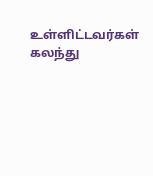உள்ளிட்டவர்கள் கலந்து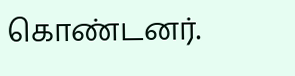கொண்டனர்.